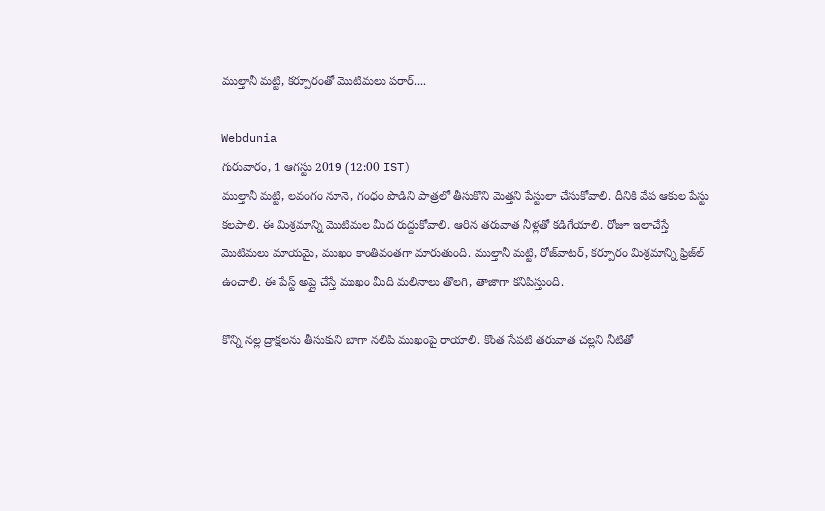ముల్తానీ మట్టి, కర్పూరంతో మొటిమలు పరార్....

Webdunia
గురువారం, 1 ఆగస్టు 2019 (12:00 IST)
ముల్తానీ మట్టి, లవంగం నూనె, గంధం పొడిని పాత్రలో తీసుకొని మెత్తని పేస్టులా చేసుకోవాలి. దీనికి వేప ఆకుల పేస్టు కలపాలి. ఈ మిశ్రమాన్ని మొటిమల మీద రుద్దుకోవాలి. ఆరిన తరువాత నీళ్లతో కడిగేయాలి. రోజూ ఇలాచేస్తే మొటిమలు మాయమై, ముఖం కాంతివంతగా మారుతుంది. ముల్తానీ మట్టి, రోజ్‌వాటర్, కర్పూరం మిశ్రమాన్ని ఫ్రిజ్‌ల్ ఉంచాలి. ఈ పేస్ట్ అప్లై చేస్తే ముఖం మీది మలినాలు తొలగి, తాజాగా కనిపిస్తుంది.

కొన్ని న‌ల్ల ద్రాక్ష‌ల‌ను తీసుకుని బాగా న‌లిపి ముఖంపై రాయాలి. కొంత సేప‌టి త‌రువాత చ‌ల్ల‌ని నీటితో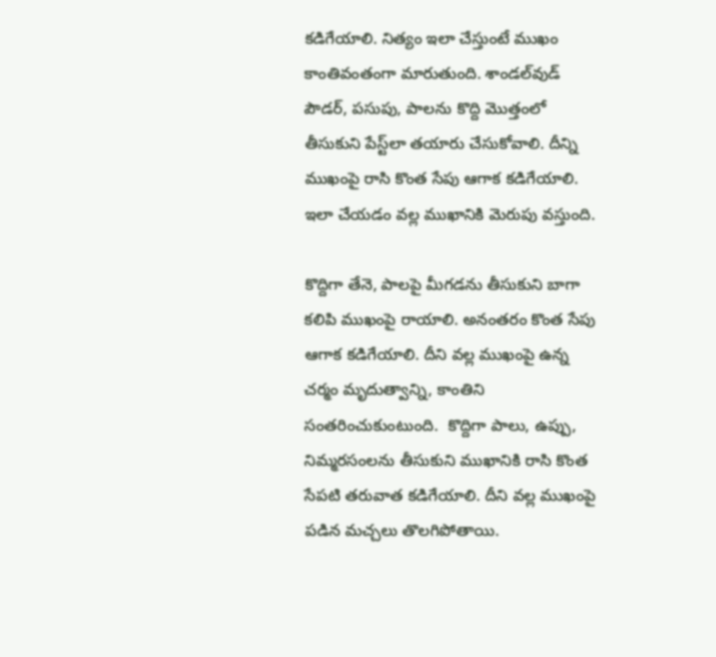క‌డిగేయాలి. నిత్యం ఇలా చేస్తుంటే ముఖం కాంతివంతంగా మారుతుంది. శాండల్‌వుడ్ పౌడ‌ర్‌, ప‌సుపు, పాల‌ను కొద్ది మొత్తంలో తీసుకుని పేస్ట్‌లా త‌యారు చేసుకోవాలి. దీన్ని ముఖంపై రాసి కొంత సేపు ఆగాక క‌డిగేయాలి. ఇలా చేయ‌డం వ‌ల్ల ముఖానికి మెరుపు వ‌స్తుంది.

కొద్దిగా తేనె, పాల‌పై మీగ‌డ‌ను తీసుకుని బాగా క‌లిపి ముఖంపై రాయాలి. అనంత‌రం కొంత సేపు ఆగాక క‌డిగేయాలి. దీని వ‌ల్ల ముఖంపై ఉన్న చ‌ర్మం మృదుత్వాన్ని, కాంతిని సంత‌రించుకుంటుంది.  కొద్దిగా పాలు, ఉప్పు, నిమ్మ‌ర‌సంల‌ను తీసుకుని ముఖానికి రాసి కొంత సేప‌టి త‌రువాత క‌డిగేయాలి. దీని వ‌ల్ల ముఖంపై ప‌డిన మ‌చ్చ‌లు తొల‌గిపోతాయి.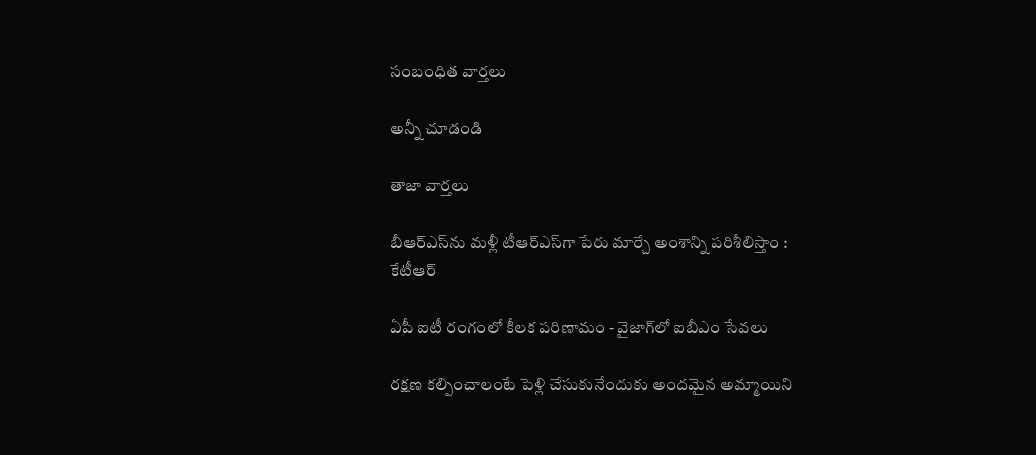సంబంధిత వార్తలు

అన్నీ చూడండి

తాజా వార్తలు

బీఆర్ఎస్‌ను మళ్లీ టీఆర్ఎస్‌గా పేరు మార్చే అంశాన్ని పరిశీలిస్తాం : కేటీఆర్

ఏపీ ఐటీ రంగంలో కీలక పరిణామం - వైజాగ్‌లో ఐబీఎం సేవలు

రక్షణ కల్పించాలంటే పెళ్లి చేసుకునేందుకు అందమైన అమ్మాయిని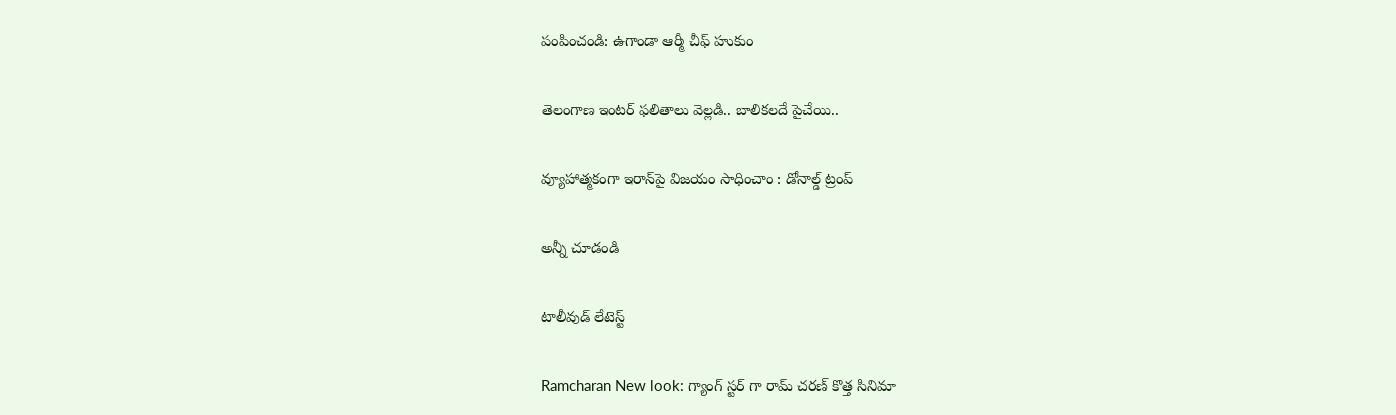పంపించండి: ఉగాండా ఆర్మీ చీఫ్ హుకుం

తెలంగాణ ఇంటర్ ఫలితాలు వెల్లడి.. బాలికలదే పైచేయి..

వ్యూహాత్మకంగా ఇరాన్‌పై విజయం సాధించాం : డోనాల్డ్ ట్రంప్

అన్నీ చూడండి

టాలీవుడ్ లేటెస్ట్

Ramcharan New look: గ్యాంగ్ స్టర్ గా రామ్ చరణ్ కొత్త సినిమా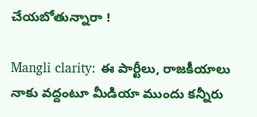చేయబోతున్నారా !

Mangli clarity: ఈ పార్టీలు, రాజకీయాలు నాకు వద్దంటూ మీడియా ముందు కన్నీరు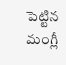పెట్టిన మంగ్లీ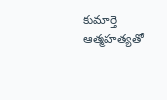కుమార్తె ఆత్మహత్యతో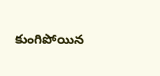కుంగిపోయిన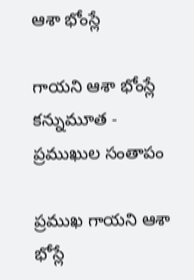ఆశా భోంస్లే

గాయని ఆశా భోంస్లే కన్నుమూత - ప్రముఖుల సంతాపం

ప్రముఖ గాయని ఆశా భోస్లే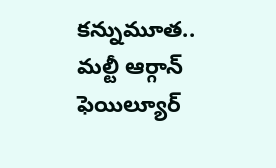కన్నుమూత.. మల్టీ ఆర్గాన్ ఫెయిల్యూర్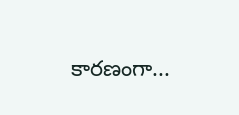కారణంగా...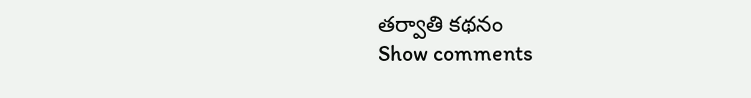తర్వాతి కథనం
Show comments